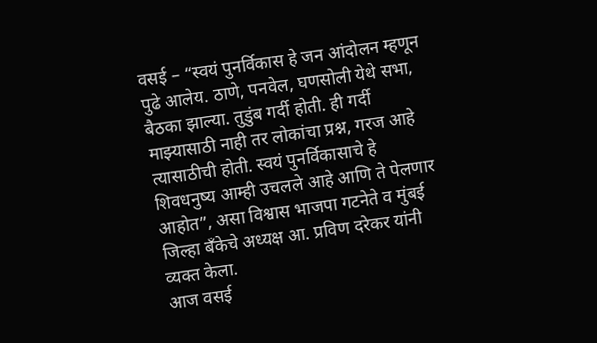वसई – “स्वयं पुनर्विकास हे जन आंदोलन म्हणून पुढे आलेय. ठाणे, पनवेल, घणसोली येथे सभा, बैठका झाल्या. तुडुंब गर्दी होती. ही गर्दी माझ्यासाठी नाही तर लोकांचा प्रश्न, गरज आहे त्यासाठीची होती. स्वयं पुनर्विकासाचे हे शिवधनुष्य आम्ही उचलले आहे आणि ते पेलणार आहोत”, असा विश्वास भाजपा गटनेते व मुंबई जिल्हा बँकेचे अध्यक्ष आ. प्रविण दरेकर यांनी व्यक्त केला.
आज वसई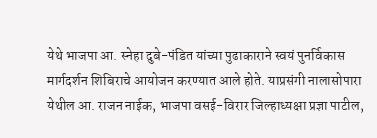येथे भाजपा आ. स्नेहा दुबे-पंडित यांच्या पुढाकाराने स्वयं पुनर्विकास मार्गदर्शन शिबिराचे आयोजन करण्यात आले होते. याप्रसंगी नालासोपारा येथील आ. राजन नाईक, भाजपा वसई-विरार जिल्हाध्यक्षा प्रज्ञा पाटील,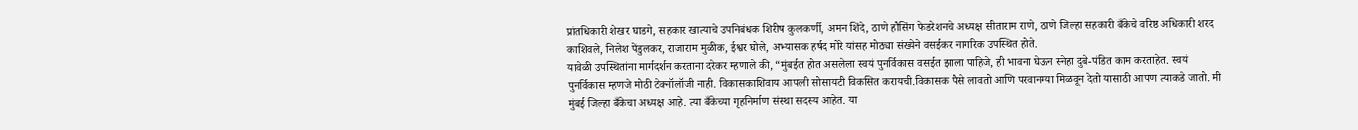प्रांतधिकारी शेखर घाडगे, सहकार खात्याचे उपनिबंधक शिरीष कुलकर्णी, अमन शिंदे, ठाणे हौसिंग फेडरेशनचे अध्यक्ष सीताराम राणे, ठाणे जिल्हा सहकारी बँकेचे वरिष्ठ अधिकारी शरद काशिवले, निलेश पेंडुलकर, राजाराम मुळीक, ईश्वर घोले, अभ्यासक हर्षद मोरे यांसह मोठ्या संख्येने वसईकर नागरिक उपस्थित होते.
यावेळी उपस्थितांना मार्गदर्शन करताना दरेकर म्हणाले की, “मुंबईत होत असलेला स्वयं पुनर्विकास वसईत झाला पाहिजे, ही भावना घेऊन स्नेहा दुबे-पंडित काम करताहेत. स्वयं पुनर्विकास म्हणजे मोठी टेक्नॉलॉजी नाही. विकासकाशिवाय आपली सोसायटी विकसित करायची.विकासक पैसे लावतो आणि परवानग्या मिळवून देतो यासाठी आपण त्याकडे जातो. मी मुंबई जिल्हा बँकेचा अध्यक्ष आहे. त्या बँकेच्या गृहनिर्माण संस्था सदस्य आहेत. या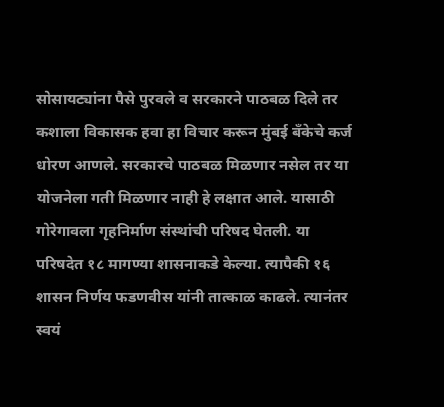सोसायट्यांना पैसे पुरवले व सरकारने पाठबळ दिले तर कशाला विकासक हवा हा विचार करून मुंबई बँकेचे कर्ज धोरण आणले. सरकारचे पाठबळ मिळणार नसेल तर या योजनेला गती मिळणार नाही हे लक्षात आले. यासाठी गोरेगावला गृहनिर्माण संस्थांची परिषद घेतली. या परिषदेत १८ मागण्या शासनाकडे केल्या. त्यापैकी १६ शासन निर्णय फडणवीस यांनी तात्काळ काढले. त्यानंतर स्वयं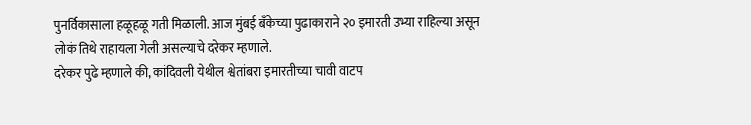पुनर्विकासाला हळूहळू गती मिळाली. आज मुंबई बँकेच्या पुढाकाराने २० इमारती उभ्या राहिल्या असून लोकं तिथे राहायला गेली असल्याचे दरेकर म्हणाले.
दरेकर पुढे म्हणाले की, कांदिवली येथील श्वेतांबरा इमारतीच्या चावी वाटप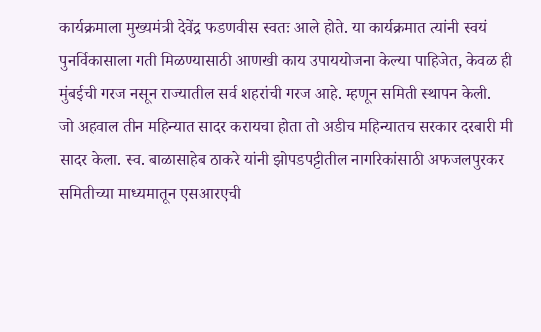कार्यक्रमाला मुख्यमंत्री देवेंद्र फडणवीस स्वतः आले होते. या कार्यक्रमात त्यांनी स्वयं पुनर्विकासाला गती मिळण्यासाठी आणखी काय उपाययोजना केल्या पाहिजेत, केवळ ही मुंबईची गरज नसून राज्यातील सर्व शहरांची गरज आहे. म्हणून समिती स्थापन केली.
जो अहवाल तीन महिन्यात सादर करायचा होता तो अडीच महिन्यातच सरकार दरबारी मी सादर केला. स्व. बाळासाहेब ठाकरे यांनी झोपडपट्टीतील नागरिकांसाठी अफजलपुरकर समितीच्या माध्यमातून एसआरएची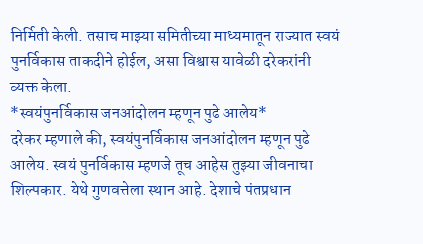निर्मिती केली. तसाच माझ्या समितीच्या माध्यमातून राज्यात स्वयं पुनर्विकास ताकदीने होईल, असा विश्वास यावेळी दरेकरांनी व्यक्त केला.
*स्वयंपुनर्विकास जनआंदोलन म्हणून पुढे आलेय*
दरेकर म्हणाले की, स्वयंपुनर्विकास जनआंदोलन म्हणून पुढे आलेय. स्वयं पुनर्विकास म्हणजे तूच आहेस तुझ्या जीवनाचा शिल्पकार. येथे गुणवत्तेला स्थान आहे. देशाचे पंतप्रधान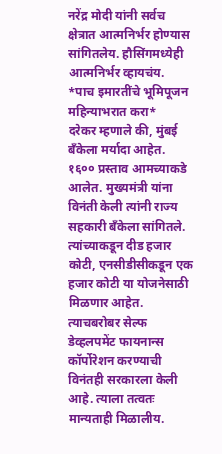नरेंद्र मोदी यांनी सर्वच क्षेत्रात आत्मनिर्भर होण्यास सांगितलेय. हौसिंगमध्येही आत्मनिर्भर व्हायचंय.
*पाच इमारतींचे भूमिपूजन महिन्याभरात करा*
दरेकर म्हणाले की, मुंबई बँकेला मर्यादा आहेत. १६०० प्रस्ताव आमच्याकडे आलेत. मुख्यमंत्री यांना विनंती केली त्यांनी राज्य सहकारी बँकेला सांगितले. त्यांच्याकडून दीड हजार कोटी, एनसीडीसीकडून एक हजार कोटी या योजनेसाठी मिळणार आहेत. त्याचबरोबर सेल्फ डेव्हलपमेंट फायनान्स कॉर्पोरेशन करण्याची विनंतही सरकारला केली आहे. त्याला तत्वतः मान्यताही मिळालीय.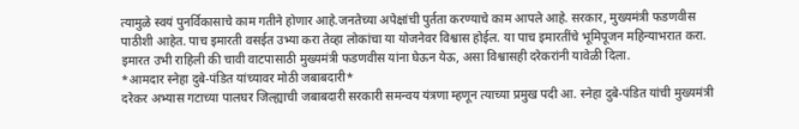त्यामुळे स्वयं पुनर्विकासाचे काम गतीने होणार आहे.जनतेच्या अपेक्षांची पुर्तता करण्याचे काम आपले आहे. सरकार, मुख्यमंत्री फडणवीस पाठीशी आहेत. पाच इमारती वसईत उभ्या करा तेव्हा लोकांचा या योजनेवर विश्वास होईल. या पाच इमारतींचे भूमिपूजन महिन्याभरात करा. इमारत उभी राहिली की चावी वाटपासाठी मुख्यमंत्री फडणवीस यांना घेऊन येऊ, असा विश्वासही दरेकरांनी यावेळी दिला.
*आमदार स्नेहा दुबे-पंडित यांच्यावर मोठी जबाबदारी*
दरेकर अभ्यास गटाच्या पालघर जिल्ह्याची जबाबदारी सरकारी समन्वय यंत्रणा म्हणून त्याच्या प्रमुख पदी आ. स्नेहा दुबे-पंडित यांची मुख्यमंत्री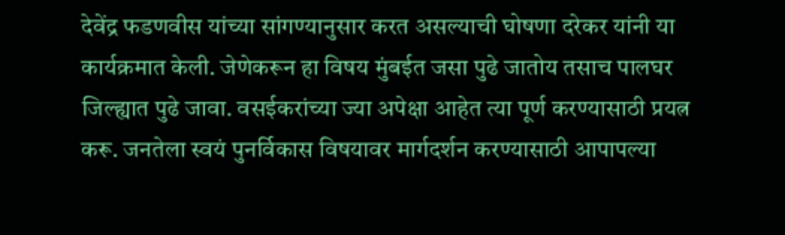देवेंद्र फडणवीस यांच्या सांगण्यानुसार करत असल्याची घोषणा दरेकर यांनी या कार्यक्रमात केली. जेणेकरून हा विषय मुंबईत जसा पुढे जातोय तसाच पालघर जिल्ह्यात पुढे जावा. वसईकरांच्या ज्या अपेक्षा आहेत त्या पूर्ण करण्यासाठी प्रयत्न करू. जनतेला स्वयं पुनर्विकास विषयावर मार्गदर्शन करण्यासाठी आपापल्या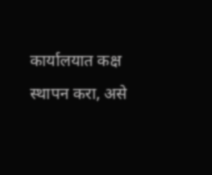कार्यालयात कक्ष स्थापन करा, असे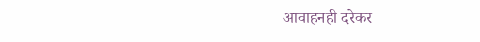आवाहनही दरेकर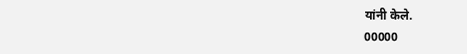यांनी केले.
00000